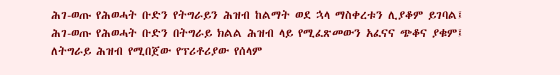ሕገ-ወጡ የሕወሓት ቡድን የትግራይን ሕዝብ ከልማት ወደ ኋላ ማስቀረቱን ሊያቆም ይገባል፤
ሕገ-ወጡ የሕወሓት ቡድን በትግራይ ክልል ሕዝብ ላይ የሚፈጽመውን አፈናና ጭቆና ያቁም፤
ለትግራይ ሕዝብ የሚበጀው የፕሪቶሪያው የሰላም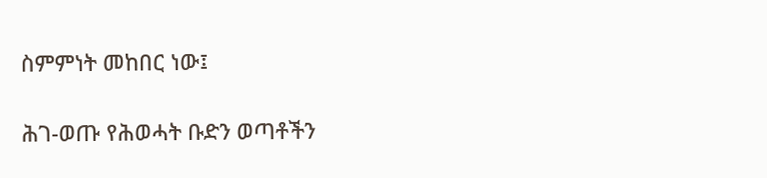ስምምነት መከበር ነው፤

ሕገ-ወጡ የሕወሓት ቡድን ወጣቶችን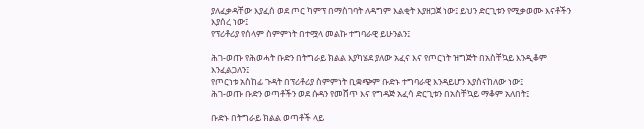ያለፈቃዳቸው እያፈሰ ወደ ጦር ካምፕ በማስገባት ለዳግም እልቂት እያዘጋጀ ነው፤ ይህን ድርጊቱን የሚቃወሙ እናቶችን እያሰረ ነው፤
የፕሪቶሪያ የሰላም ስምምነት በተሟላ መልኩ ተግባራዊ ይሁንልን፤

ሕገ-ወጡ የሕወሓት ቡድን በትግራይ ክልል እያካሄደ ያለው አፈና እና የጦርነት ዝግጅት በአስቸኳይ እንዲቆም እንፈልጋለን፤
የጦርነቱ አስከፊ ጉዳት በፕሪቶሪያ ስምምነት ቢቋጭም ቡድኑ ተግባራዊ እንዳይሆን እያሰናከለው ነው፤
ሕገ-ወጡ ቡድን ወጣቶችን ወደ ሱዳን የመሸጥ እና የግዳጅ አፈሳ ድርጊቱን በአስቸኳይ ማቆም አለበት፤

ቡድኑ በትግራይ ክልል ወጣቶች ላይ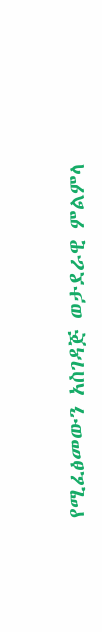የሚፈፅመውን አስገዳጅ ወታደራዊ ምልምላ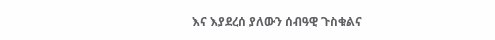እና እያደረሰ ያለውን ሰብዓዊ ጉስቁልና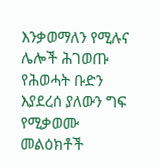እንቃወማለን የሚሉና ሌሎች ሕገወጡ የሕወሓት ቡድን እያደረሰ ያለውን ግፍ የሚቃወሙ መልዕክቶች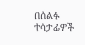በሰልፉ ተሳታፊዎች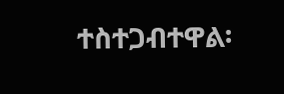ተስተጋብተዋል፡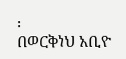፡
በወርቅነህ አቢዮ